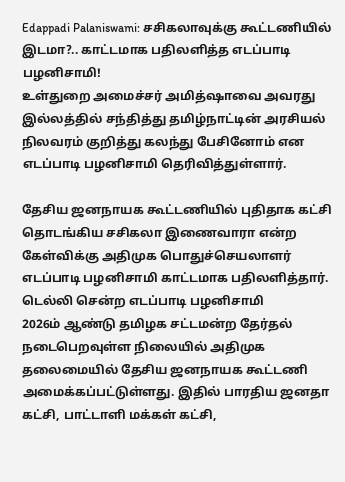Edappadi Palaniswami: சசிகலாவுக்கு கூட்டணியில் இடமா?.. காட்டமாக பதிலளித்த எடப்பாடி பழனிசாமி!
உள்துறை அமைச்சர் அமித்ஷாவை அவரது இல்லத்தில் சந்தித்து தமிழ்நாட்டின் அரசியல் நிலவரம் குறித்து கலந்து பேசினோம் என எடப்பாடி பழனிசாமி தெரிவித்துள்ளார்.

தேசிய ஜனநாயக கூட்டணியில் புதிதாக கட்சி தொடங்கிய சசிகலா இணைவாரா என்ற கேள்விக்கு அதிமுக பொதுச்செயலாளர் எடப்பாடி பழனிசாமி காட்டமாக பதிலளித்தார்.
டெல்லி சென்ற எடப்பாடி பழனிசாமி
2026ம் ஆண்டு தமிழக சட்டமன்ற தேர்தல் நடைபெறவுள்ள நிலையில் அதிமுக தலைமையில் தேசிய ஜனநாயக கூட்டணி அமைக்கப்பட்டுள்ளது. இதில் பாரதிய ஜனதா கட்சி, பாட்டாளி மக்கள் கட்சி,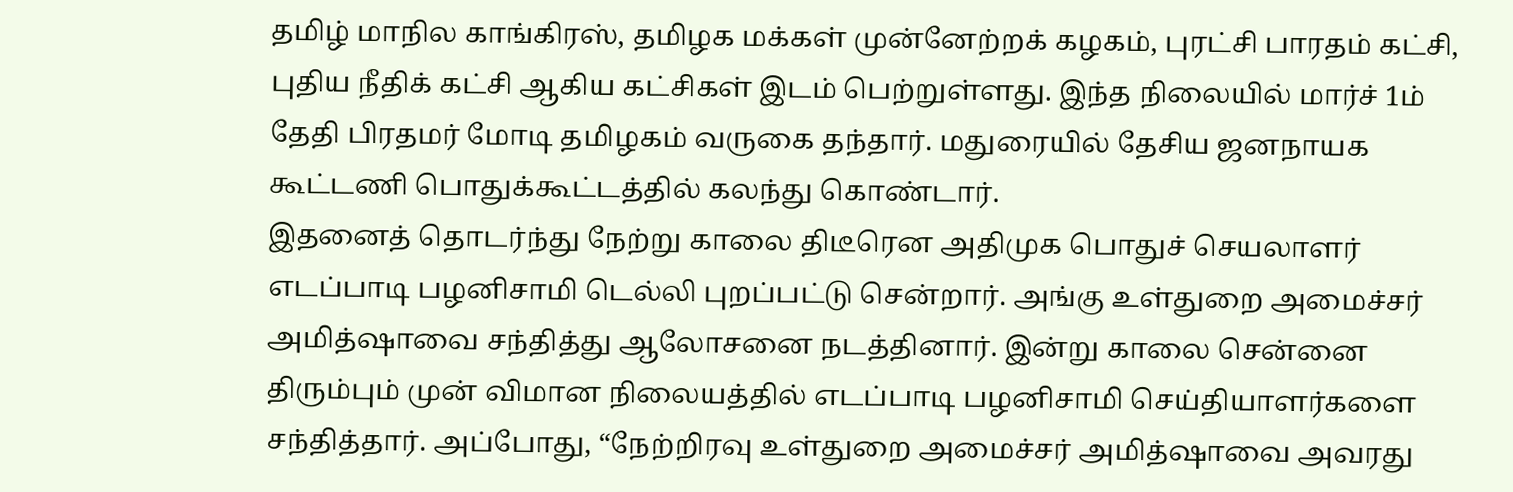தமிழ் மாநில காங்கிரஸ், தமிழக மக்கள் முன்னேற்றக் கழகம், புரட்சி பாரதம் கட்சி, புதிய நீதிக் கட்சி ஆகிய கட்சிகள் இடம் பெற்றுள்ளது. இந்த நிலையில் மார்ச் 1ம் தேதி பிரதமர் மோடி தமிழகம் வருகை தந்தார். மதுரையில் தேசிய ஜனநாயக கூட்டணி பொதுக்கூட்டத்தில் கலந்து கொண்டார்.
இதனைத் தொடர்ந்து நேற்று காலை திடீரென அதிமுக பொதுச் செயலாளர் எடப்பாடி பழனிசாமி டெல்லி புறப்பட்டு சென்றார். அங்கு உள்துறை அமைச்சர் அமித்ஷாவை சந்தித்து ஆலோசனை நடத்தினார். இன்று காலை சென்னை திரும்பும் முன் விமான நிலையத்தில் எடப்பாடி பழனிசாமி செய்தியாளர்களை சந்தித்தார். அப்போது, “நேற்றிரவு உள்துறை அமைச்சர் அமித்ஷாவை அவரது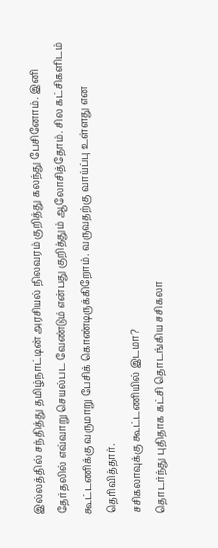இல்லத்தில் சந்தித்து தமிழ்நாட்டின் அரசியல் நிலவரம் குறித்து கலந்து பேசினோம். இனி தேர்தலில் எவ்வாறு செயல்பட வேண்டும் என்பது குறித்தும் ஆலோசித்தோம். சில கட்சிகளிடம் கூட்டணிக்கு வருமாறு பேசிக் கொண்டிருக்கிறோம். வருவதற்கு வாய்ப்பு உள்ளது என தெரிவித்தார்.
சசிகலாவுக்கு கூட்டணியில் இடமா?
தொடர்ந்து புதிதாக கட்சி தொடங்கிய சசிகலா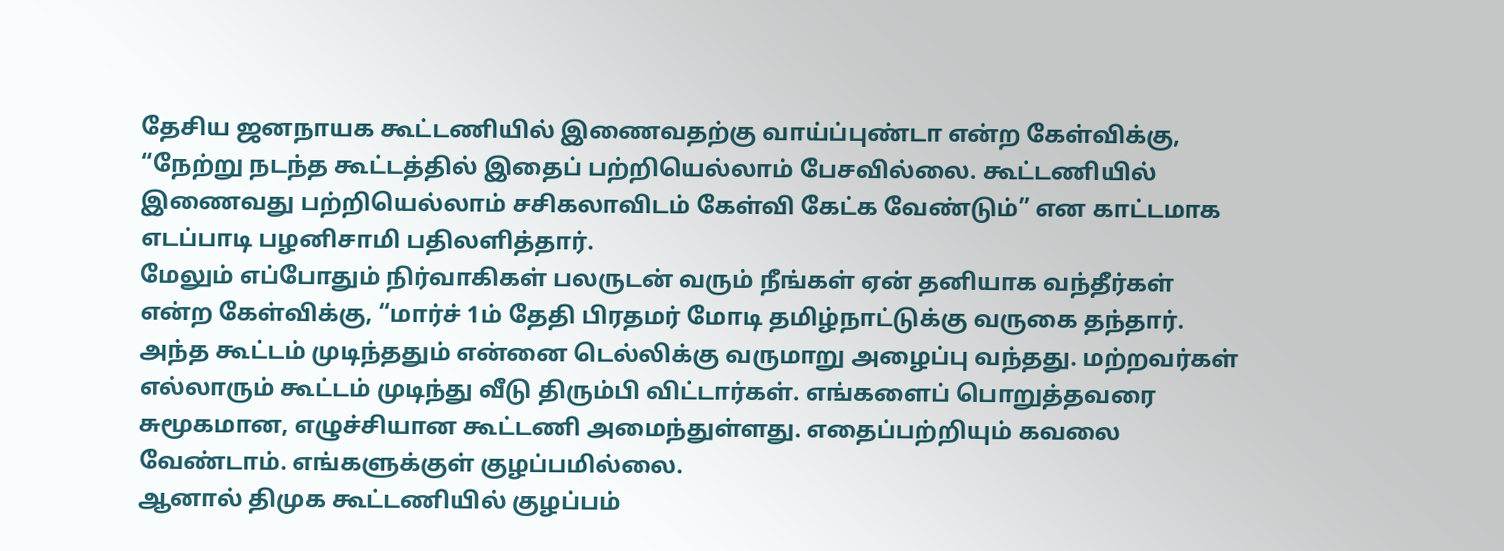தேசிய ஜனநாயக கூட்டணியில் இணைவதற்கு வாய்ப்புண்டா என்ற கேள்விக்கு, “நேற்று நடந்த கூட்டத்தில் இதைப் பற்றியெல்லாம் பேசவில்லை. கூட்டணியில் இணைவது பற்றியெல்லாம் சசிகலாவிடம் கேள்வி கேட்க வேண்டும்” என காட்டமாக எடப்பாடி பழனிசாமி பதிலளித்தார்.
மேலும் எப்போதும் நிர்வாகிகள் பலருடன் வரும் நீங்கள் ஏன் தனியாக வந்தீர்கள் என்ற கேள்விக்கு, “மார்ச் 1ம் தேதி பிரதமர் மோடி தமிழ்நாட்டுக்கு வருகை தந்தார். அந்த கூட்டம் முடிந்ததும் என்னை டெல்லிக்கு வருமாறு அழைப்பு வந்தது. மற்றவர்கள் எல்லாரும் கூட்டம் முடிந்து வீடு திரும்பி விட்டார்கள். எங்களைப் பொறுத்தவரை சுமூகமான, எழுச்சியான கூட்டணி அமைந்துள்ளது. எதைப்பற்றியும் கவலை வேண்டாம். எங்களுக்குள் குழப்பமில்லை.
ஆனால் திமுக கூட்டணியில் குழப்பம்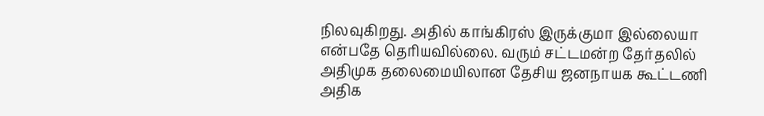நிலவுகிறது. அதில் காங்கிரஸ் இருக்குமா இல்லையா என்பதே தெரியவில்லை. வரும் சட்டமன்ற தேர்தலில் அதிமுக தலைமையிலான தேசிய ஜனநாயக கூட்டணி அதிக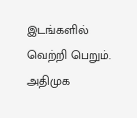இடங்களில் வெற்றி பெறும். அதிமுக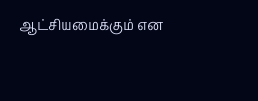ஆட்சியமைக்கும் என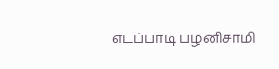எடப்பாடி பழனிசாமி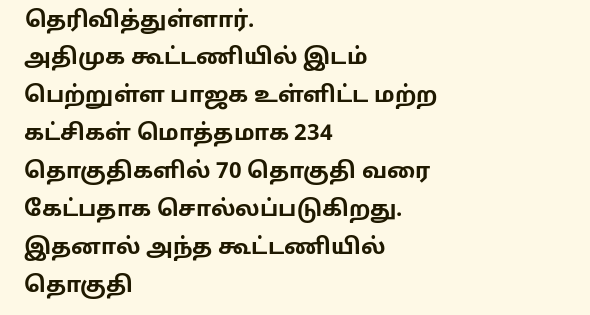தெரிவித்துள்ளார்.
அதிமுக கூட்டணியில் இடம் பெற்றுள்ள பாஜக உள்ளிட்ட மற்ற கட்சிகள் மொத்தமாக 234 தொகுதிகளில் 70 தொகுதி வரை கேட்பதாக சொல்லப்படுகிறது. இதனால் அந்த கூட்டணியில் தொகுதி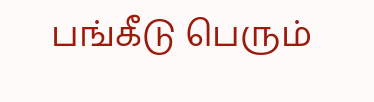பங்கீடு பெரும்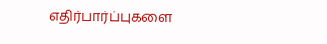எதிர்பார்ப்புகளை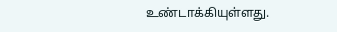உண்டாக்கியுள்ளது.